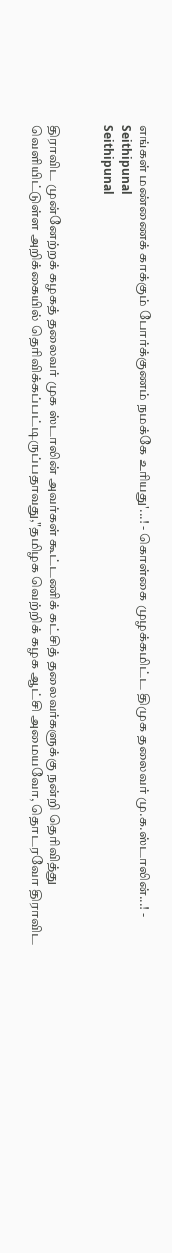எங்கள் மண்ணைக் காக்கும் போர்க்குணம் நமக்கே உரியது'...! - கொள்கை முழக்கமிட்ட திமுக தலைவர் மு.க.ஸ்டாலின்...! - Seithipunal
Seithipunal


திராவிட முன்னேற்றக் கழகத் தலைவர் முக ஸ்டாலின் அவர்கள் கூட்டணிக் கட்சித் தலைவர்களுக்கு நன்றி தெரிவித்து வெளியிட்டுள்ள அறிக்கையில் தெரிவிக்கப்பட்டிருப்பதாவது,"தமிழக வெற்றிக் கழக ஆட்சி அமையவோ, தொடரவோ திராவிட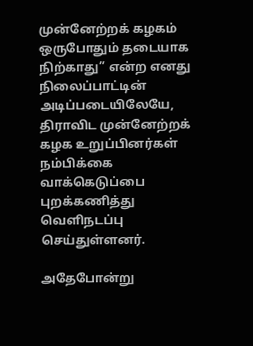முன்னேற்றக் கழகம் ஒருபோதும் தடையாக நிற்காது” என்ற எனது நிலைப்பாட்டின் அடிப்படையிலேயே, திராவிட முன்னேற்றக் கழக உறுப்பினர்கள் நம்பிக்கை வாக்கெடுப்பை புறக்கணித்து வெளிநடப்பு செய்துள்ளனர்.

அதேபோன்று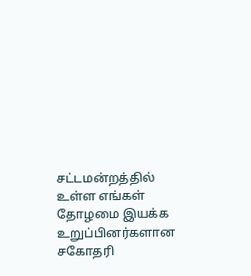சட்டமன்றத்தில் உள்ள எங்கள் தோழமை இயக்க உறுப்பினர்களான சகோதரி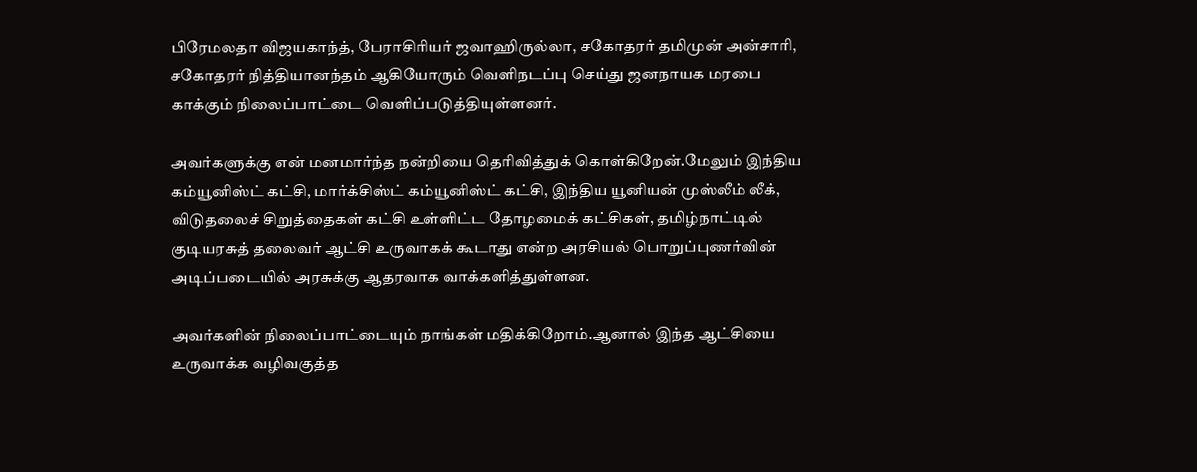பிரேமலதா விஜயகாந்த், பேராசிரியர் ஜவாஹிருல்லா, சகோதரர் தமிமுன் அன்சாரி, சகோதரர் நித்தியானந்தம் ஆகியோரும் வெளிநடப்பு செய்து ஜனநாயக மரபை காக்கும் நிலைப்பாட்டை வெளிப்படுத்தியுள்ளனர்.

அவர்களுக்கு என் மனமார்ந்த நன்றியை தெரிவித்துக் கொள்கிறேன்.மேலும் இந்திய கம்யூனிஸ்ட் கட்சி, மார்க்சிஸ்ட் கம்யூனிஸ்ட் கட்சி, இந்திய யூனியன் முஸ்லீம் லீக், விடுதலைச் சிறுத்தைகள் கட்சி உள்ளிட்ட தோழமைக் கட்சிகள், தமிழ்நாட்டில் குடியரசுத் தலைவர் ஆட்சி உருவாகக் கூடாது என்ற அரசியல் பொறுப்புணர்வின் அடிப்படையில் அரசுக்கு ஆதரவாக வாக்களித்துள்ளன.

அவர்களின் நிலைப்பாட்டையும் நாங்கள் மதிக்கிறோம்.ஆனால் இந்த ஆட்சியை உருவாக்க வழிவகுத்த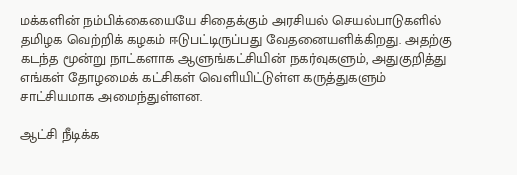மக்களின் நம்பிக்கையையே சிதைக்கும் அரசியல் செயல்பாடுகளில் தமிழக வெற்றிக் கழகம் ஈடுபட்டிருப்பது வேதனையளிக்கிறது. அதற்கு கடந்த மூன்று நாட்களாக ஆளுங்கட்சியின் நகர்வுகளும், அதுகுறித்து எங்கள் தோழமைக் கட்சிகள் வெளியிட்டுள்ள கருத்துகளும் சாட்சியமாக அமைந்துள்ளன.

ஆட்சி நீடிக்க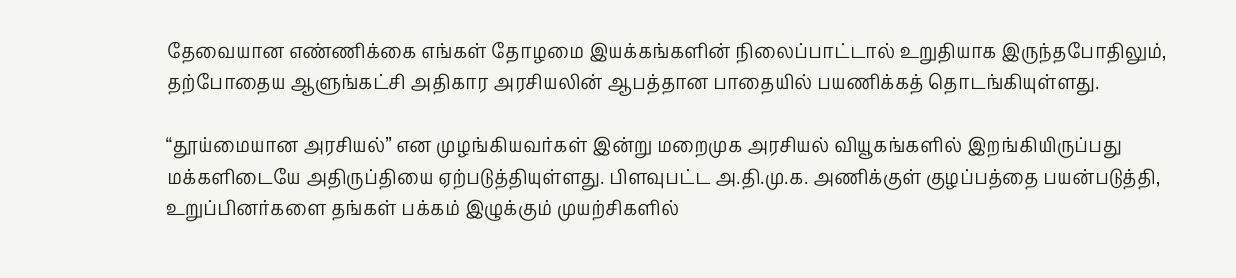தேவையான எண்ணிக்கை எங்கள் தோழமை இயக்கங்களின் நிலைப்பாட்டால் உறுதியாக இருந்தபோதிலும், தற்போதைய ஆளுங்கட்சி அதிகார அரசியலின் ஆபத்தான பாதையில் பயணிக்கத் தொடங்கியுள்ளது.

“தூய்மையான அரசியல்” என முழங்கியவர்கள் இன்று மறைமுக அரசியல் வியூகங்களில் இறங்கியிருப்பது மக்களிடையே அதிருப்தியை ஏற்படுத்தியுள்ளது. பிளவுபட்ட அ.தி.மு.க. அணிக்குள் குழப்பத்தை பயன்படுத்தி, உறுப்பினர்களை தங்கள் பக்கம் இழுக்கும் முயற்சிகளில்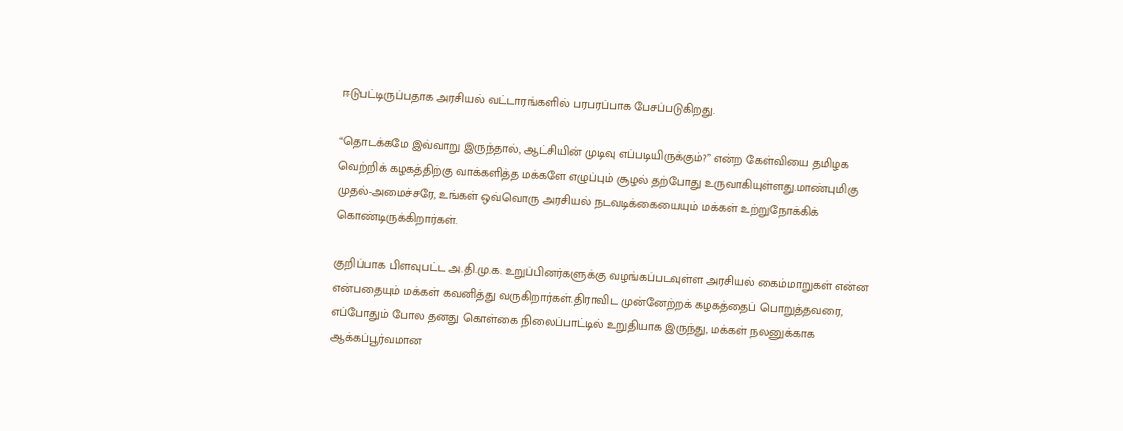ஈடுபட்டிருப்பதாக அரசியல் வட்டாரங்களில் பரபரப்பாக பேசப்படுகிறது.

“தொடக்கமே இவ்வாறு இருந்தால், ஆட்சியின் முடிவு எப்படியிருக்கும்?” என்ற கேள்வியை தமிழக வெற்றிக் கழகத்திற்கு வாக்களித்த மக்களே எழுப்பும் சூழல் தற்போது உருவாகியுள்ளது.மாண்புமிகு முதல்-அமைச்சரே, உங்கள் ஒவ்வொரு அரசியல் நடவடிக்கையையும் மக்கள் உற்றுநோக்கிக் கொண்டிருக்கிறார்கள்.

குறிப்பாக பிளவுபட்ட அ.தி.மு.க. உறுப்பினர்களுக்கு வழங்கப்படவுள்ள அரசியல் கைம்மாறுகள் என்ன என்பதையும் மக்கள் கவனித்து வருகிறார்கள்.திராவிட முன்னேற்றக் கழகத்தைப் பொறுத்தவரை, எப்போதும் போல தனது கொள்கை நிலைப்பாட்டில் உறுதியாக இருந்து, மக்கள் நலனுக்காக ஆக்கப்பூர்வமான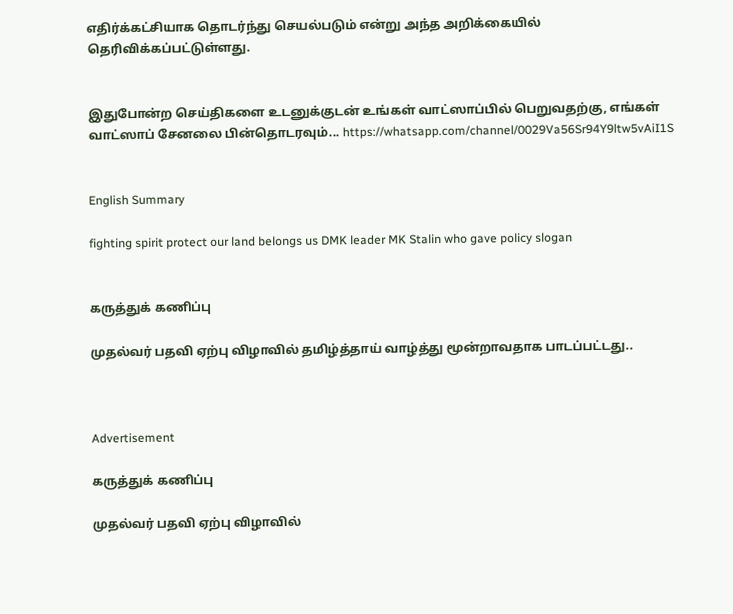எதிர்க்கட்சியாக தொடர்ந்து செயல்படும் என்று அந்த அறிக்கையில் தெரிவிக்கப்பட்டுள்ளது.


இதுபோன்ற செய்திகளை உடனுக்குடன் உங்கள் வாட்ஸாப்பில் பெறுவதற்கு, எங்கள் வாட்ஸாப் சேனலை பின்தொடரவும்... https://whatsapp.com/channel/0029Va56Sr94Y9ltw5vAiI1S


English Summary

fighting spirit protect our land belongs us DMK leader MK Stalin who gave policy slogan


கருத்துக் கணிப்பு

முதல்வர் பதவி ஏற்பு விழாவில் தமிழ்த்தாய் வாழ்த்து மூன்றாவதாக பாடப்பட்டது..



Advertisement

கருத்துக் கணிப்பு

முதல்வர் பதவி ஏற்பு விழாவில்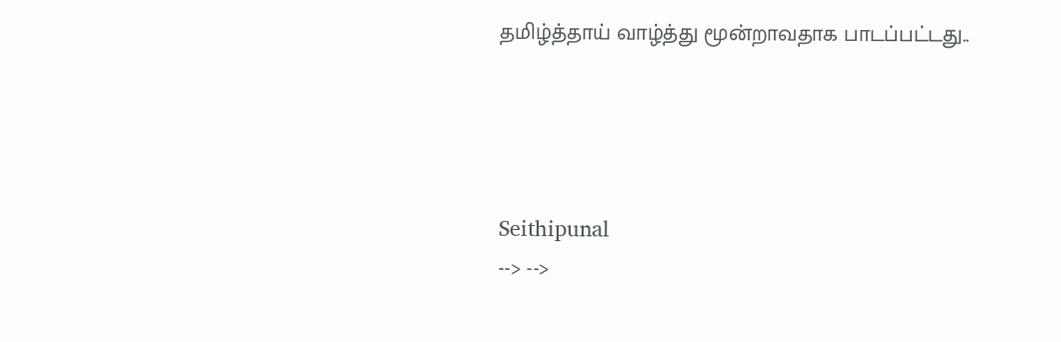தமிழ்த்தாய் வாழ்த்து மூன்றாவதாக பாடப்பட்டது..




Seithipunal
--> -->